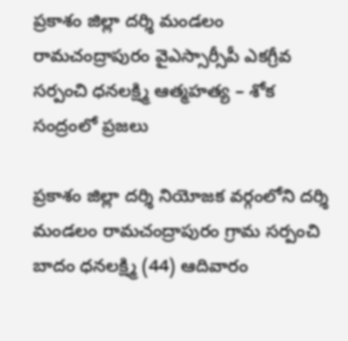ప్రకాశం జిల్లా దర్శి మండలం రామచంద్రాపురం వైఎస్సార్సీపీ ఎకగ్రీవ సర్పంచి ధనలక్ష్మి ఆత్మహత్య – శోక సంద్రంలో ప్రజలు

ప్రకాశం జిల్లా దర్శి నియోజక వర్గంలోని దర్శి మండలం రామచంద్రాపురం గ్రామ సర్పంచి బాదం ధనలక్ష్మి (44) ఆదివారం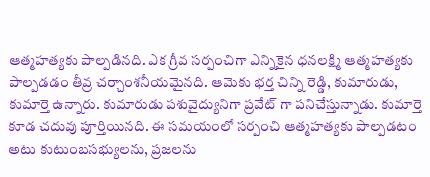ఆత్మహత్యకు పాల్పడినది. ఎక గ్రీవ సర్పంచిగా ఎన్నికైన ధనలక్ష్మి ఆత్మహత్యకు పాల్పడడం తీవ్ర చర్చాంశనీయమైనది. ఆమెకు భర్త చిన్ని రెడ్డి, కుమారుడు, కుమార్తె ఉన్నారు. కుమారుడు పశువైద్యునిగా ప్రవేట్ గా పనిచేస్తున్నాడు. కుమార్తె కూడ చదువు పూర్తియినది. ఈ సమయంలో సర్పంచి ఆత్మహత్యకు పాల్పడటం అటు కుటుంబసభ్యులను, ప్రజలను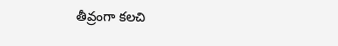తీవ్రంగా కలచి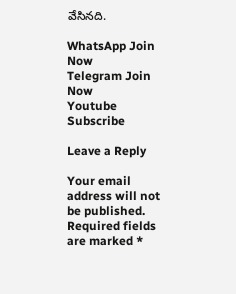వేసినది.

WhatsApp Join Now
Telegram Join Now
Youtube Subscribe

Leave a Reply

Your email address will not be published. Required fields are marked *